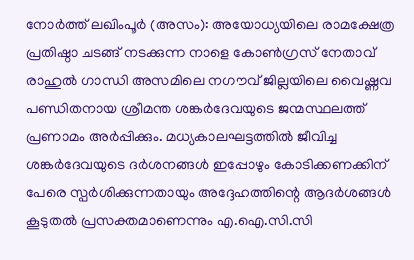നോർത്ത് ലഖിംപൂർ (അസം): അയോധ്യയിലെ രാമക്ഷേത്ര പ്രതിഷ്ഠാ ചടങ്ങ് നടക്കുന്ന നാളെ കോൺഗ്രസ് നേതാവ് രാഹുൽ ഗാന്ധി അസമിലെ നഗൗവ് ജില്ലയിലെ വൈഷ്ണവ പണ്ഡിതനായ ശ്രീമന്ത ശങ്കർദേവയുടെ ജന്മസ്ഥലത്ത് പ്രണാമം അർപ്പിക്കും. മധ്യകാലഘട്ടത്തിൽ ജീവിച്ച ശങ്കർദേവയുടെ ദർശനങ്ങൾ ഇപ്പോഴും കോടിക്കണക്കിന് പേരെ സ്പർശിക്കുന്നതായും അദ്ദേഹത്തിന്റെ ആദർശങ്ങൾ കൂടുതൽ പ്രസക്തമാണെന്നും എ.ഐ.സി.സി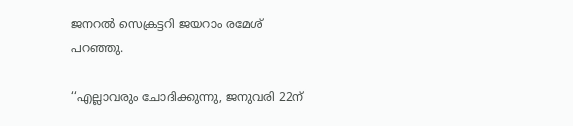ജനറൽ സെക്രട്ടറി ജയറാം രമേശ് പറഞ്ഞു.

‘‘എല്ലാവരും ചോദിക്കുന്നു, ജനുവരി 22ന്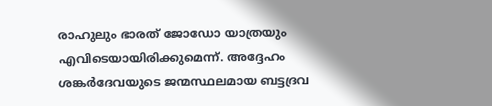രാഹുലും ഭാരത് ജോഡോ യാത്രയും എവിടെയായിരിക്കുമെന്ന്. അദ്ദേഹം ശങ്കർദേവയുടെ ജന്മസ്ഥലമായ ബട്ടദ്രവ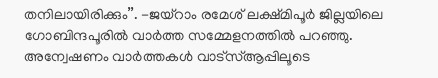തനിലായിരിക്കും’’. -ജയ്റാം രമേശ് ലക്ഷ്മിപൂർ ജില്ലയിലെ ഗോബിന്ദപൂരിൽ വാർത്ത സമ്മേളനത്തിൽ പറഞ്ഞു.
അന്വേഷണം വാർത്തകൾ വാട്സ്ആപ്പിലൂടെ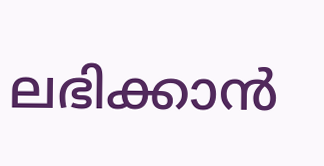ലഭിക്കാൻ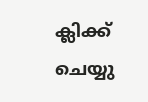ക്ലിക്ക് ചെയ്യു